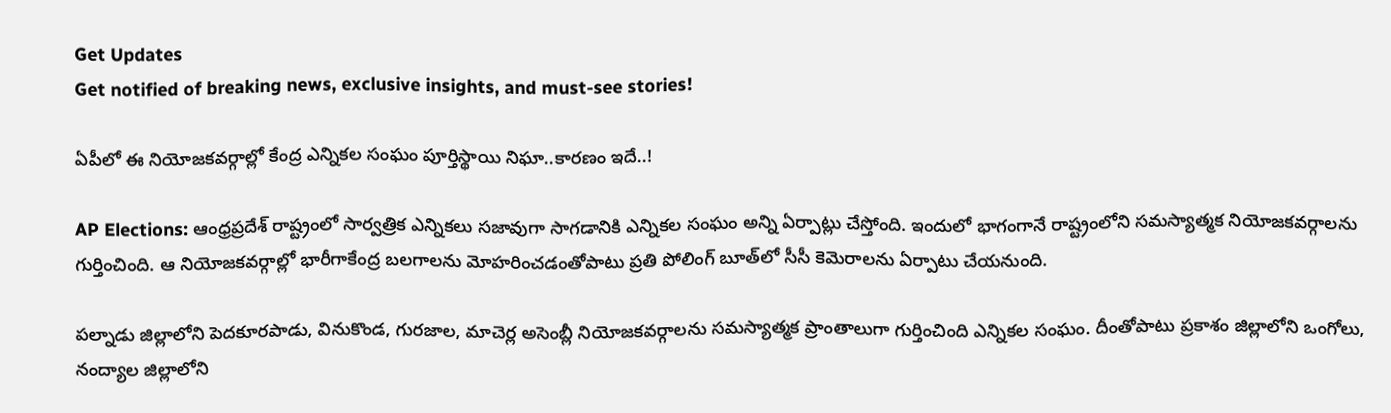Get Updates
Get notified of breaking news, exclusive insights, and must-see stories!

ఏపీలో ఈ నియోజకవర్గాల్లో కేంద్ర ఎన్నికల సంఘం పూర్తిస్థాయి నిఘా..కారణం ఇదే..!

AP Elections: ఆంధ్రప్రదేశ్ రాష్ట్రంలో సార్వత్రిక ఎన్నికలు సజావుగా సాగడానికి ఎన్నికల సంఘం అన్ని ఏర్పాట్లు చేస్తోంది. ఇందులో భాగంగానే రాష్ట్రంలోని సమస్యాత్మక నియోజకవర్గాలను గుర్తించింది. ఆ నియోజకవర్గాల్లో భారీగాకేంద్ర బలగాలను మోహరించడంతోపాటు ప్రతి పోలింగ్ బూత్‌లో సీసీ కెమెరాలను ఏర్పాటు చేయనుంది.

పల్నాడు జిల్లాలోని పెదకూరపాడు, వినుకొండ, గురజాల, మాచెర్ల అసెంబ్లీ నియోజకవర్గాలను సమస్యాత్మక ప్రాంతాలుగా గుర్తించింది ఎన్నికల సంఘం. దీంతోపాటు ప్రకాశం జిల్లాలోని ఒంగోలు, నంద్యాల జిల్లాలోని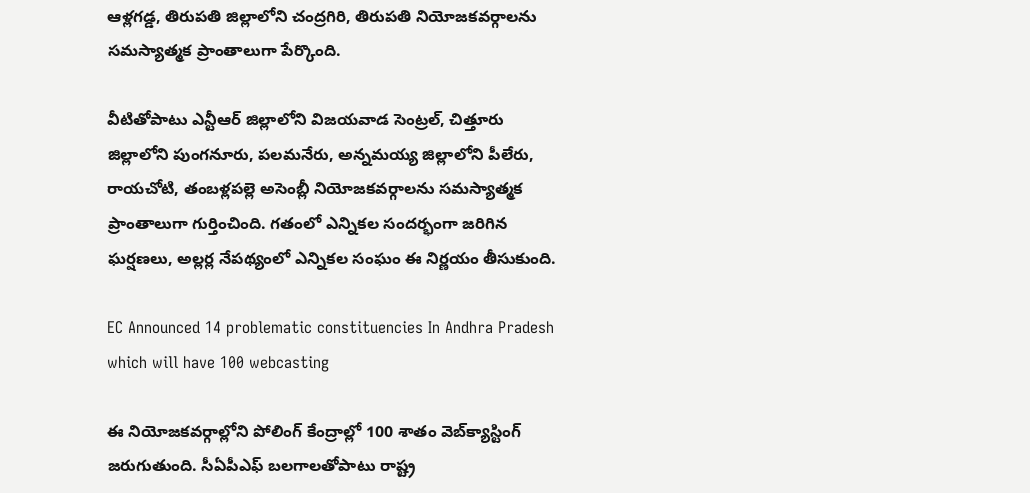ఆళ్లగడ్డ, తిరుపతి జిల్లాలోని చంద్రగిరి, తిరుపతి నియోజకవర్గాలను సమస్యాత్మక ప్రాంతాలుగా పేర్కొంది.

వీటితోపాటు ఎన్టీఆర్ జిల్లాలోని విజయవాడ సెంట్రల్, చిత్తూరు జిల్లాలోని పుంగనూరు, పలమనేరు, అన్నమయ్య జిల్లాలోని పీలేరు, రాయచోటి, తంబళ్లపల్లె అసెంబ్లీ నియోజకవర్గాలను సమస్యాత్మక ప్రాంతాలుగా గుర్తించింది. గతంలో ఎన్నికల సందర్భంగా జరిగిన ఘర్షణలు, అల్లర్ల నేపథ్యంలో ఎన్నికల సంఘం ఈ నిర్ణయం తీసుకుంది.

EC Announced 14 problematic constituencies In Andhra Pradesh which will have 100 webcasting

ఈ నియోజకవర్గాల్లోని పోలింగ్ కేంద్రాల్లో 100 శాతం వెబ్‌క్యాస్టింగ్ జరుగుతుంది. సీఏపీఎఫ్ బలగాలతోపాటు రాష్ట్ర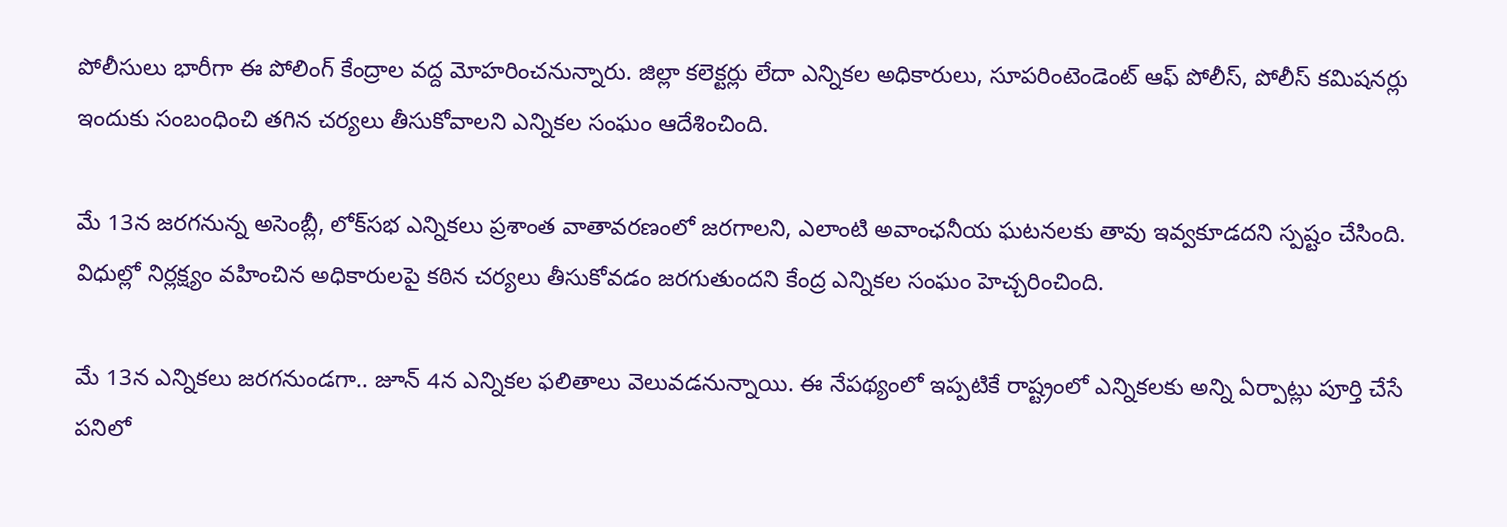పోలీసులు భారీగా ఈ పోలింగ్ కేంద్రాల వద్ద మోహరించనున్నారు. జిల్లా కలెక్టర్లు లేదా ఎన్నికల అధికారులు, సూపరింటెండెంట్ ఆఫ్ పోలీస్, పోలీస్ కమిషనర్లు ఇందుకు సంబంధించి తగిన చర్యలు తీసుకోవాలని ఎన్నికల సంఘం ఆదేశించింది.

మే 13న జరగనున్న అసెంబ్లీ, లోక్‌సభ ఎన్నికలు ప్రశాంత వాతావరణంలో జరగాలని, ఎలాంటి అవాంఛనీయ ఘటనలకు తావు ఇవ్వకూడదని స్పష్టం చేసింది. విధుల్లో నిర్లక్ష్యం వహించిన అధికారులపై కఠిన చర్యలు తీసుకోవడం జరగుతుందని కేంద్ర ఎన్నికల సంఘం హెచ్చరించింది.

మే 13న ఎన్నికలు జరగనుండగా.. జూన్ 4న ఎన్నికల ఫలితాలు వెలువడనున్నాయి. ఈ నేపథ్యంలో ఇప్పటికే రాష్ట్రంలో ఎన్నికలకు అన్ని ఏర్పాట్లు పూర్తి చేసే పనిలో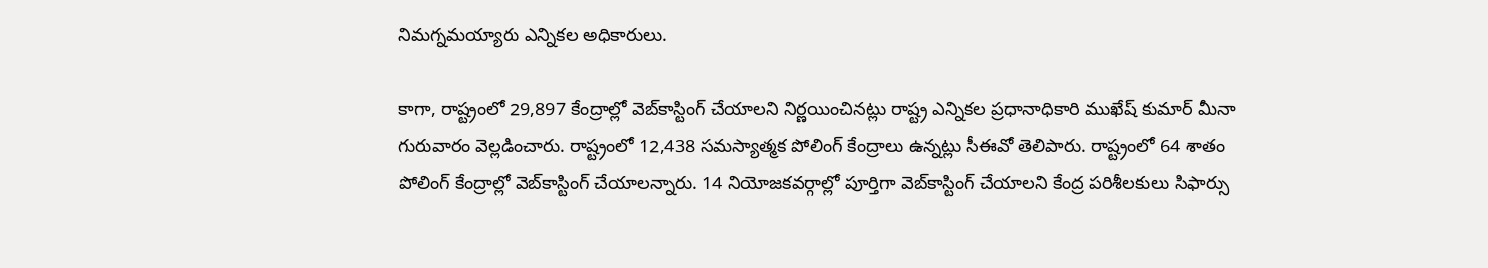నిమగ్నమయ్యారు ఎన్నికల అధికారులు.

కాగా, రాష్ట్రంలో 29,897 కేంద్రాల్లో వెబ్‌కాస్టింగ్‌ చేయాలని నిర్ణయించినట్లు రాష్ట్ర ఎన్నికల ప్రధానాధికారి ముఖేష్ కుమార్ మీనా గురువారం వెల్లడించారు. రాష్ట్రంలో 12,438 సమస్యాత్మక పోలింగ్‌ కేంద్రాలు ఉన్నట్లు సీఈవో తెలిపారు. రాష్ట్రంలో 64 శాతం పోలింగ్‌ కేంద్రాల్లో వెబ్‌కాస్టింగ్‌ చేయాలన్నారు. 14 నియోజకవర్గాల్లో పూర్తిగా వెబ్‌కాస్టింగ్‌ చేయాలని కేంద్ర పరిశీలకులు సిఫార్సు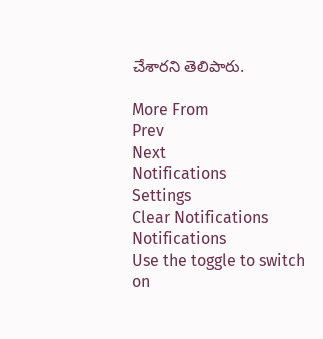చేశారని తెలిపారు.

More From
Prev
Next
Notifications
Settings
Clear Notifications
Notifications
Use the toggle to switch on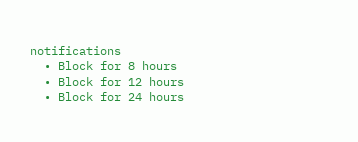notifications
  • Block for 8 hours
  • Block for 12 hours
  • Block for 24 hours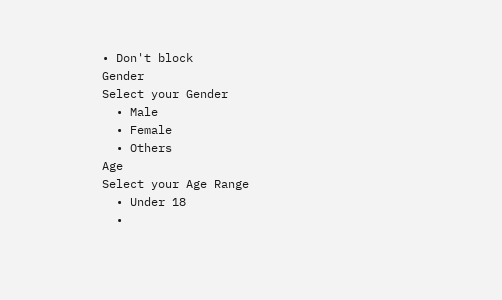• Don't block
Gender
Select your Gender
  • Male
  • Female
  • Others
Age
Select your Age Range
  • Under 18
  •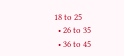18 to 25
  • 26 to 35
  • 36 to 45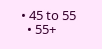• 45 to 55
  • 55+